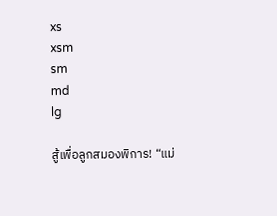xs
xsm
sm
md
lg

สู้เพื่อลูกสมองพิการ! “แม่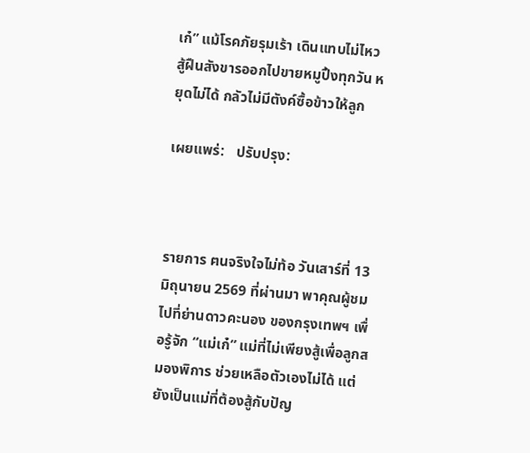เก๋” แม้โรคภัยรุมเร้า เดินแทบไม่ไหว สู้ฝืนสังขารออกไปขายหมูปิ้งทุกวัน หยุดไม่ได้ กลัวไม่มีตังค์ซื้อข้าวให้ลูก

เผยแพร่:   ปรับปรุง:



รายการ ฅนจริงใจไม่ท้อ วันเสาร์ที่ 13 มิถุนายน 2569 ที่ผ่านมา พาคุณผู้ชมไปที่ย่านดาวคะนอง ของกรุงเทพฯ เพื่อรู้จัก “แม่เก๋” แม่ที่ไม่เพียงสู้เพื่อลูกสมองพิการ ช่วยเหลือตัวเองไม่ได้ แต่ยังเป็นแม่ที่ต้องสู้กับปัญ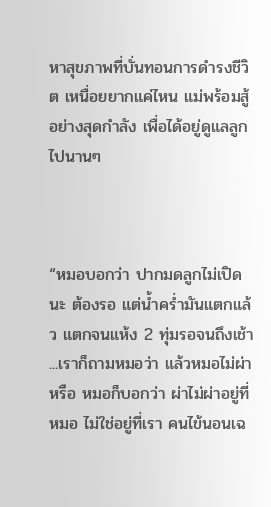หาสุขภาพที่บั่นทอนการดำรงชีวิต เหนื่อยยากแค่ไหน แม่พร้อมสู้อย่างสุดกำลัง เพื่อได้อยู่ดูแลลูกไปนานๆ



“หมอบอกว่า ปากมดลูกไม่เปิดนะ ต้องรอ แต่น้ำคร่ำมันแตกแล้ว แตกจนแห้ง 2 ทุ่มรอจนถึงเช้า ...เราก็ถามหมอว่า แล้วหมอไม่ผ่าหรือ หมอก็บอกว่า ผ่าไม่ผ่าอยู่ที่หมอ ไม่ใช่อยู่ที่เรา คนไข้นอนเฉ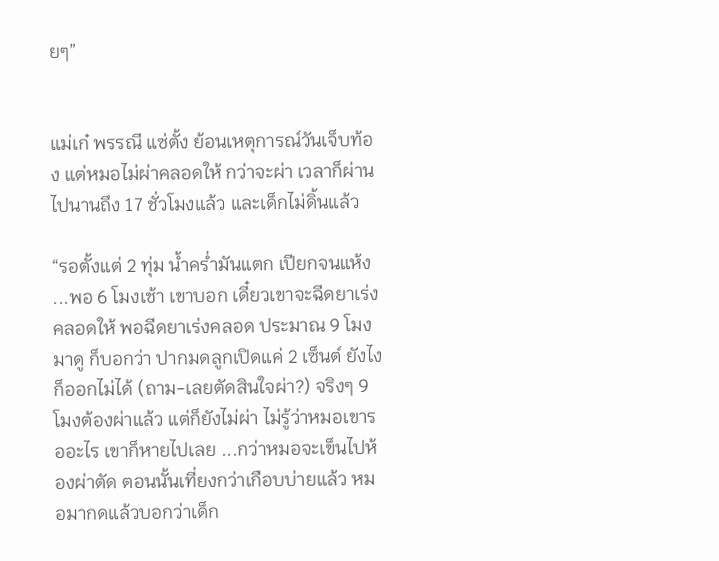ยๆ”


แม่เก๋ พรรณี แซ่ตั้ง ย้อนเหตุการณ์วันเจ็บท้อง แต่หมอไม่ผ่าคลอดให้ กว่าจะผ่า เวลาก็ผ่านไปนานถึง 17 ชั่วโมงแล้ว และเด็กไม่ดิ้นแล้ว

“รอตั้งแต่ 2 ทุ่ม น้ำคร่ำมันแตก เปียกจนแห้ง ...พอ 6 โมงเช้า เขาบอก เดี๋ยวเขาจะฉีดยาเร่งคลอดให้ พอฉีดยาเร่งคลอด ประมาณ 9 โมงมาดู ก็บอกว่า ปากมดลูกเปิดแค่ 2 เซ็นต์ ยังไงก็ออกไม่ได้ (ถาม-เลยตัดสินใจผ่า?) จริงๆ 9 โมงต้องผ่าแล้ว แต่ก็ยังไม่ผ่า ไม่รู้ว่าหมอเขารออะไร เขาก็หายไปเลย ...กว่าหมอจะเข็นไปห้องผ่าตัด ตอนนั้นเที่ยงกว่าเกือบบ่ายแล้ว หมอมากดแล้วบอกว่าเด็ก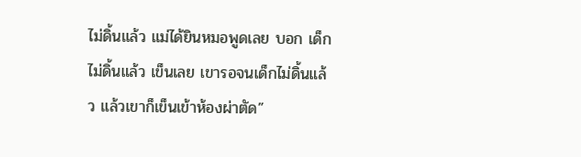ไม่ดิ้นแล้ว แม่ได้ยินหมอพูดเลย บอก เด็กไม่ดิ้นแล้ว เข็นเลย เขารอจนเด็กไม่ดิ้นแล้ว แล้วเขาก็เข็นเข้าห้องผ่าตัด”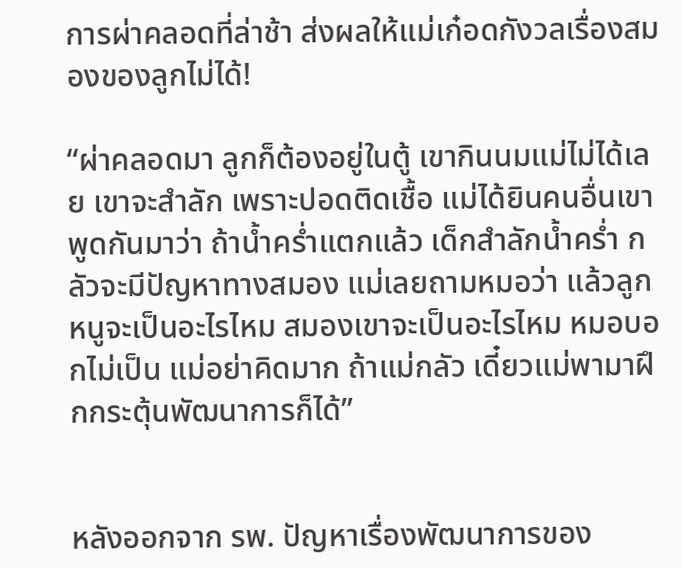การผ่าคลอดที่ล่าช้า ส่งผลให้แม่เก๋อดกังวลเรื่องสมองของลูกไม่ได้!

“ผ่าคลอดมา ลูกก็ต้องอยู่ในตู้ เขากินนมแม่ไม่ได้เลย เขาจะสำลัก เพราะปอดติดเชื้อ แม่ได้ยินคนอื่นเขาพูดกันมาว่า ถ้าน้ำคร่ำแตกแล้ว เด็กสำลักน้ำคร่ำ กลัวจะมีปัญหาทางสมอง แม่เลยถามหมอว่า แล้วลูกหนูจะเป็นอะไรไหม สมองเขาจะเป็นอะไรไหม หมอบอกไม่เป็น แม่อย่าคิดมาก ถ้าแม่กลัว เดี๋ยวแม่พามาฝึกกระตุ้นพัฒนาการก็ได้”


หลังออกจาก รพ. ปัญหาเรื่องพัฒนาการของ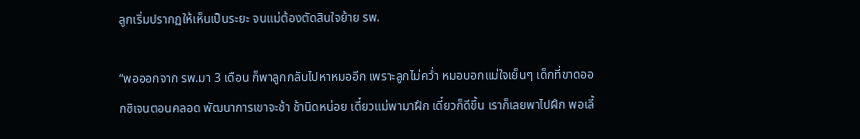ลูกเริ่มปรากฏให้เห็นเป็นระยะ จนแม่ต้องตัดสินใจย้าย รพ.

“พอออกจาก รพ.มา 3 เดือน ก็พาลูกกลับไปหาหมออีก เพราะลูกไม่คว่ำ หมอบอกแม่ใจเย็นๆ เด็กที่ขาดออกซิเจนตอนคลอด พัฒนาการเขาจะช้า ช้านิดหน่อย เดี๋ยวแม่พามาฝึก เดี๋ยวก็ดีขึ้น เราก็เลยพาไปฝึก พอเลี้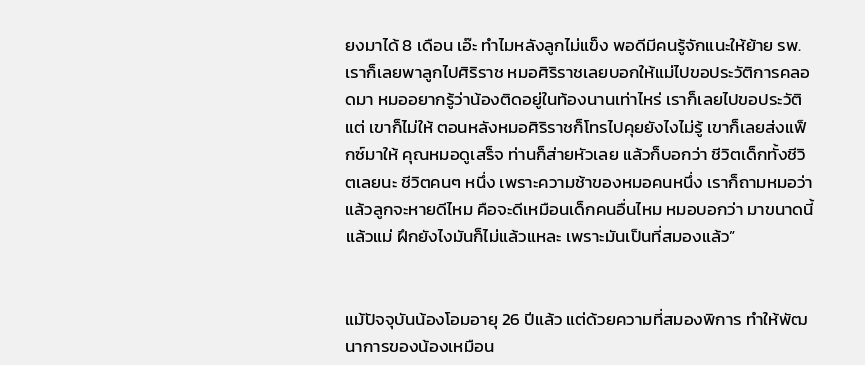ยงมาได้ 8 เดือน เอ๊ะ ทำไมหลังลูกไม่แข็ง พอดีมีคนรู้จักแนะให้ย้าย รพ. เราก็เลยพาลูกไปศิริราช หมอศิริราชเลยบอกให้แม่ไปขอประวัติการคลอดมา หมออยากรู้ว่าน้องติดอยู่ในท้องนานเท่าไหร่ เราก็เลยไปขอประวัติ แต่ เขาก็ไม่ให้ ตอนหลังหมอศิริราชก็โทรไปคุยยังไงไม่รู้ เขาก็เลยส่งแฟ็กซ์มาให้ คุณหมอดูเสร็จ ท่านก็ส่ายหัวเลย แล้วก็บอกว่า ชีวิตเด็กทั้งชีวิตเลยนะ ชีวิตคนๆ หนึ่ง เพราะความช้าของหมอคนหนึ่ง เราก็ถามหมอว่า แล้วลูกจะหายดีไหม คือจะดีเหมือนเด็กคนอื่นไหม หมอบอกว่า มาขนาดนี้แล้วแม่ ฝึกยังไงมันก็ไม่แล้วแหละ เพราะมันเป็นที่สมองแล้ว”


แม้ปัจจุบันน้องโอมอายุ 26 ปีแล้ว แต่ด้วยความที่สมองพิการ ทำให้พัฒนาการของน้องเหมือน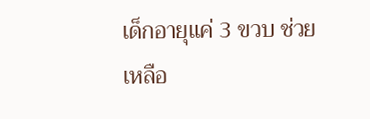เด็กอายุแค่ 3 ขวบ ช่วยเหลือ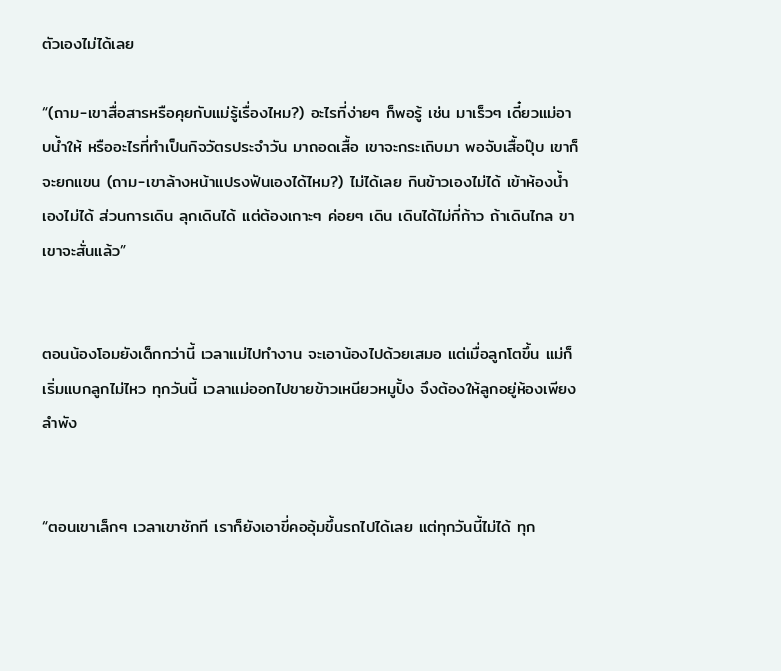ตัวเองไม่ได้เลย

“(ถาม-เขาสื่อสารหรือคุยกับแม่รู้เรื่องไหม?) อะไรที่ง่ายๆ ก็พอรู้ เช่น มาเร็วๆ เดี๋ยวแม่อาบน้ำให้ หรืออะไรที่ทำเป็นกิจวัตรประจำวัน มาถอดเสื้อ เขาจะกระเถิบมา พอจับเสื้อปุ๊บ เขาก็จะยกแขน (ถาม-เขาล้างหน้าแปรงฟันเองได้ไหม?) ไม่ได้เลย กินข้าวเองไม่ได้ เข้าห้องน้ำเองไม่ได้ ส่วนการเดิน ลุกเดินได้ แต่ต้องเกาะๆ ค่อยๆ เดิน เดินได้ไม่กี่ก้าว ถ้าเดินไกล ขาเขาจะสั่นแล้ว”


ตอนน้องโอมยังเด็กกว่านี้ เวลาแม่ไปทำงาน จะเอาน้องไปด้วยเสมอ แต่เมื่อลูกโตขึ้น แม่ก็เริ่มแบกลูกไม่ไหว ทุกวันนี้ เวลาแม่ออกไปขายข้าวเหนียวหมูปิ้ง จึงต้องให้ลูกอยู่ห้องเพียงลำพัง


“ตอนเขาเล็กๆ เวลาเขาชักที เราก็ยังเอาขี่คออุ้มขึ้นรถไปได้เลย แต่ทุกวันนี้ไม่ได้ ทุก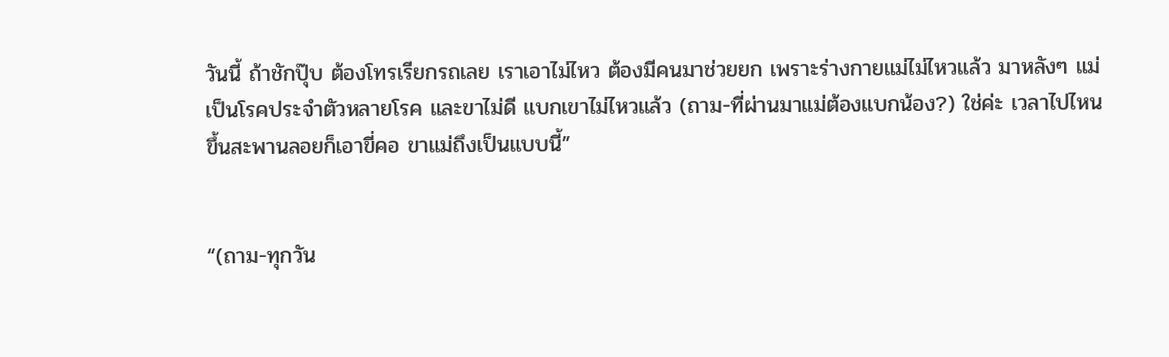วันนี้ ถ้าชักปุ๊บ ต้องโทรเรียกรถเลย เราเอาไม่ไหว ต้องมีคนมาช่วยยก เพราะร่างกายแม่ไม่ไหวแล้ว มาหลังๆ แม่เป็นโรคประจำตัวหลายโรค และขาไม่ดี แบกเขาไม่ไหวแล้ว (ถาม-ที่ผ่านมาแม่ต้องแบกน้อง?) ใช่ค่ะ เวลาไปไหน ขึ้นสะพานลอยก็เอาขี่คอ ขาแม่ถึงเป็นแบบนี้”


“(ถาม-ทุกวัน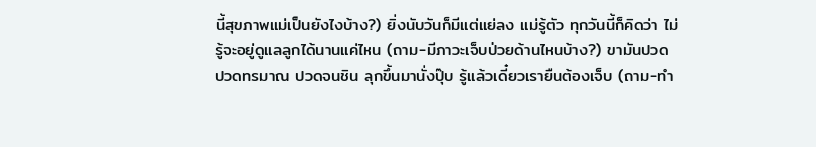นี้สุขภาพแม่เป็นยังไงบ้าง?) ยิ่งนับวันก็มีแต่แย่ลง แม่รู้ตัว ทุกวันนี้ก็คิดว่า ไม่รู้จะอยู่ดูแลลูกได้นานแค่ไหน (ถาม-มีภาวะเจ็บป่วยด้านไหนบ้าง?) ขามันปวด ปวดทรมาณ ปวดจนชิน ลุกขึ้นมานั่งปุ๊บ รู้แล้วเดี๋ยวเรายืนต้องเจ็บ (ถาม-ทำ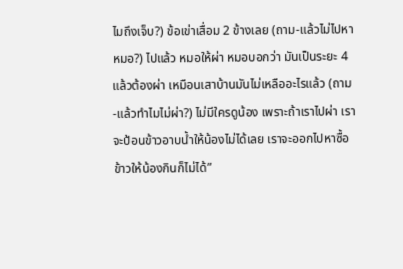ไมถึงเจ็บ?) ข้อเข่าเสื่อม 2 ข้างเลย (ถาม-แล้วไม่ไปหาหมอ?) ไปแล้ว หมอให้ผ่า หมอบอกว่า มันเป็นระยะ 4 แล้วต้องผ่า เหมือนเสาบ้านมันไม่เหลืออะไรแล้ว (ถาม-แล้วทำไมไม่ผ่า?) ไม่มีใครดูน้อง เพราะถ้าเราไปผ่า เราจะป้อนข้าวอาบน้ำให้น้องไม่ได้เลย เราจะออกไปหาซื้อข้าวให้น้องกินก็ไม่ได้”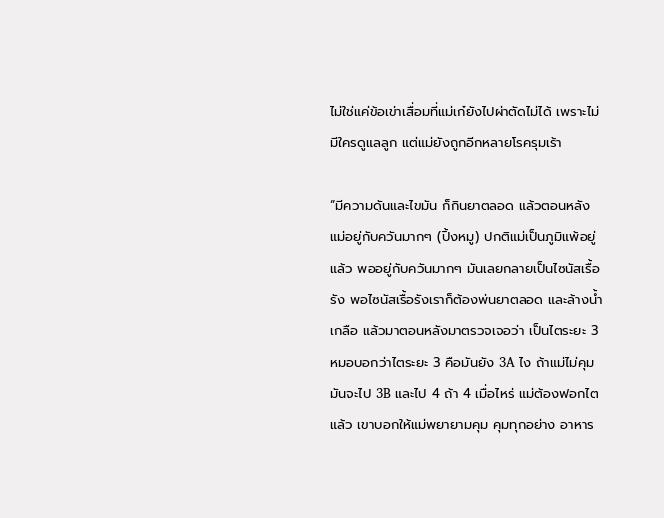ไม่ใช่แค่ข้อเข่าเสื่อมที่แม่เก๋ยังไปผ่าตัดไม่ได้ เพราะไม่มีใครดูแลลูก แต่แม่ยังถูกอีกหลายโรครุมเร้า

“มีความดันและไขมัน ก็กินยาตลอด แล้วตอนหลังแม่อยู่กับควันมากๆ (ปิ้งหมู) ปกติแม่เป็นภูมิแพ้อยู่แล้ว พออยู่กับควันมากๆ มันเลยกลายเป็นไซนัสเรื้อรัง พอไซนัสเรื้อรังเราก็ต้องพ่นยาตลอด และล้างน้ำเกลือ แล้วมาตอนหลังมาตรวจเจอว่า เป็นไตระยะ 3 หมอบอกว่าไตระยะ 3 คือมันยัง 3A ไง ถ้าแม่ไม่คุม มันจะไป 3B และไป 4 ถ้า 4 เมื่อไหร่ แม่ต้องฟอกไตแล้ว เขาบอกให้แม่พยายามคุม คุมทุกอย่าง อาหาร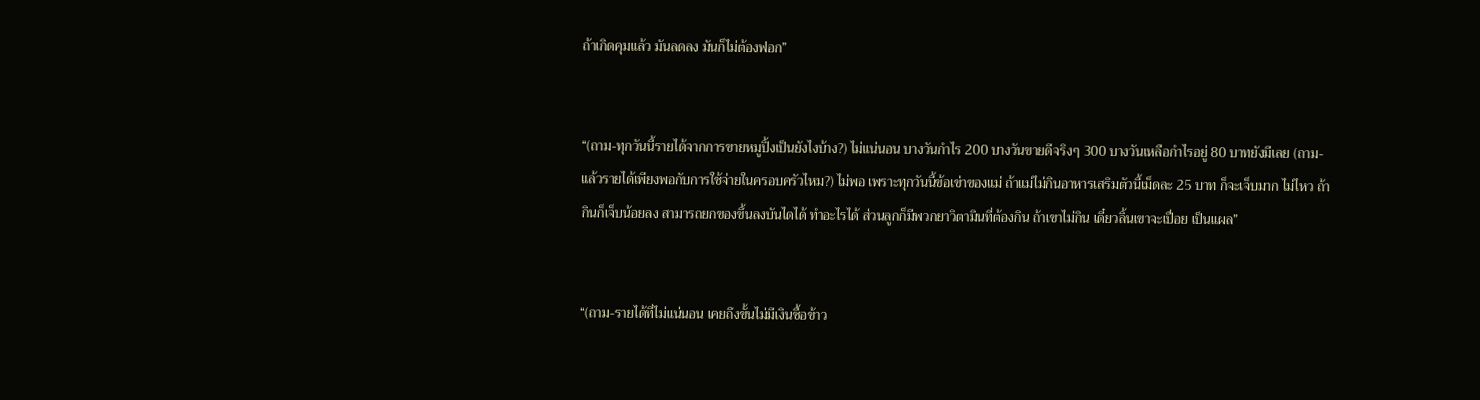ถ้าเกิดคุมแล้ว มันลดลง มันก็ไม่ต้องฟอก”


“(ถาม-ทุกวันนี้รายได้จากการขายหมูปิ้งเป็นยังไงบ้าง?) ไม่แน่นอน บางวันกำไร 200 บางวันขายดีจริงๆ 300 บางวันเหลือกำไรอยู่ 80 บาทยังมีเลย (ถาม-แล้วรายได้เพียงพอกับการใช้จ่ายในครอบครัวไหม?) ไม่พอ เพราะทุกวันนี้ข้อเข่าของแม่ ถ้าแม่ไม่กินอาหารเสริมตัวนี้เม็ดละ 25 บาท ก็จะเจ็บมาก ไม่ไหว ถ้ากินก็เจ็บน้อยลง สามารถยกของขึ้นลงบันไดได้ ทำอะไรได้ ส่วนลูกก็มีพวกยาวิตามินที่ต้องกิน ถ้าเขาไม่กิน เดี๋ยวลิ้นเขาจะเปื่อย เป็นแผล”


“(ถาม-รายได้ที่ไม่แน่นอน เคยถึงขั้นไม่มีเงินซื้อข้าว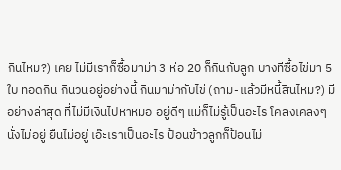กินไหม?) เคย ไม่มีเราก็ซื้อมาม่า 3 ห่อ 20 ก็กินกับลูก บางทีซื้อไข่มา 5 ใบ ทอดกิน กินวนอยู่อย่างนี้ กินมาม่ากับไข่ (ถาม-แล้วมีหนี้สินไหม?) มี อย่างล่าสุด ที่ไม่มีเงินไปหาหมอ อยู่ดีๆ แม่ก็ไม่รู้เป็นอะไร โคลงเคลงๆ นั่งไม่อยู่ ยืนไม่อยู่ เอ๊ะเราเป็นอะไร ป้อนข้าวลูกก็ป้อนไม่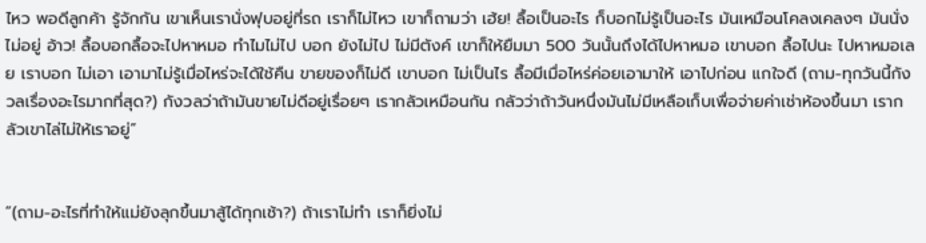ไหว พอดีลูกค้า รู้จักกัน เขาเห็นเรานั่งฟุบอยู่ที่รถ เราก็ไม่ไหว เขาก็ถามว่า เฮ้ย! ลื้อเป็นอะไร ก็บอกไม่รู้เป็นอะไร มันเหมือนโคลงเคลงๆ มันนั่งไม่อยู่ อ้าว! ลื้อบอกลื้อจะไปหาหมอ ทำไมไม่ไป บอก ยังไม่ไป ไม่มีตังค์ เขาก็ให้ยืมมา 500 วันนั้นถึงได้ไปหาหมอ เขาบอก ลื้อไปนะ ไปหาหมอเลย เราบอก ไม่เอา เอามาไม่รู้เมื่อไหร่จะได้ใช้คืน ขายของก็ไม่ดี เขาบอก ไม่เป็นไร ลื้อมีเมื่อไหร่ค่อยเอามาให้ เอาไปก่อน แกใจดี (ถาม-ทุกวันนี้กังวลเรื่องอะไรมากที่สุด?) กังวลว่าถ้ามันขายไม่ดีอยู่เรื่อยๆ เรากลัวเหมือนกัน กลัวว่าถ้าวันหนึ่งมันไม่มีเหลือเก็บเพื่อจ่ายค่าเช่าห้องขึ้นมา เรากลัวเขาไล่ไม่ให้เราอยู่”


“(ถาม-อะไรที่ทำให้แม่ยังลุกขึ้นมาสู้ได้ทุกเช้า?) ถ้าเราไม่ทำ เราก็ยิ่งไม่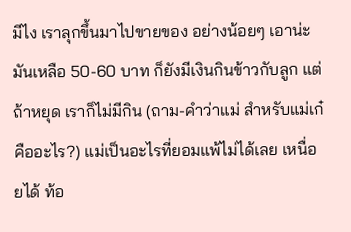มีไง เราลุกขึ้นมาไปขายของ อย่างน้อยๆ เอาน่ะ มันเหลือ 50-60 บาท ก็ยังมีเงินกินข้าวกับลูก แต่ถ้าหยุด เราก็ไม่มีกิน (ถาม-คำว่าแม่ สำหรับแม่เก๋คืออะไร?) แม่เป็นอะไรที่ยอมแพ้ไม่ได้เลย เหนื่อยได้ ท้อ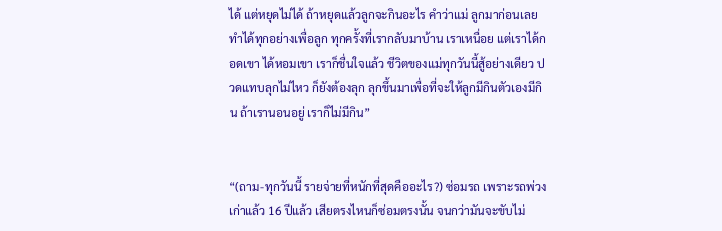ได้ แต่หยุดไม่ได้ ถ้าหยุดแล้วลูกจะกินอะไร คำว่าแม่ ลูกมาก่อนเลย ทำได้ทุกอย่างเพื่อลูก ทุกครั้งที่เรากลับมาบ้าน เราเหนื่อย แต่เราได้กอดเขา ได้หอมเขา เราก็ชื่นใจแล้ว ชีวิตของแม่ทุกวันนี้สู้อย่างเดียว ปวดแทบลุกไม่ไหว ก็ยังต้องลุก ลุกขึ้นมาเพื่อที่จะให้ลูกมีกินตัวเองมีกิน ถ้าเรานอนอยู่ เราก็ไม่มีกิน”


“(ถาม-ทุกวันนี้ รายจ่ายที่หนักที่สุดคืออะไร?) ซ่อมรถ เพราะรถพ่วงเก่าแล้ว 16 ปีแล้ว เสียตรงไหนก็ซ่อมตรงนั้น จนกว่ามันจะขับไม่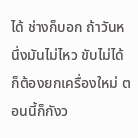ได้ ช่างก็บอก ถ้าวันหนึ่งมันไม่ไหว ขับไม่ได้ ก็ต้องยกเครื่องใหม่ ตอนนี้ก็กังว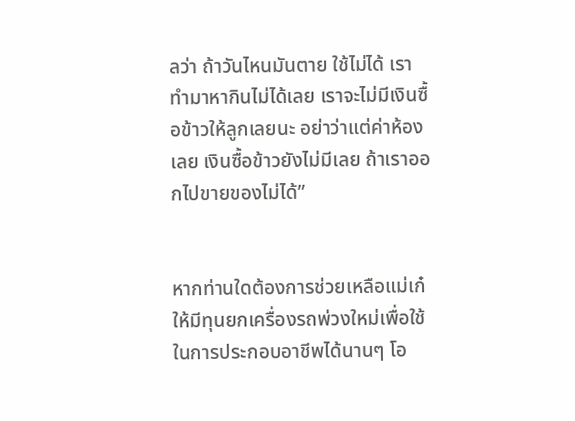ลว่า ถ้าวันไหนมันตาย ใช้ไม่ได้ เราทำมาหากินไม่ได้เลย เราจะไม่มีเงินซื้อข้าวให้ลูกเลยนะ อย่าว่าแต่ค่าห้องเลย เงินซื้อข้าวยังไม่มีเลย ถ้าเราออกไปขายของไม่ได้”


หากท่านใดต้องการช่วยเหลือแม่เก๋ให้มีทุนยกเครื่องรถพ่วงใหม่เพื่อใช้ในการประกอบอาชีพได้นานๆ โอ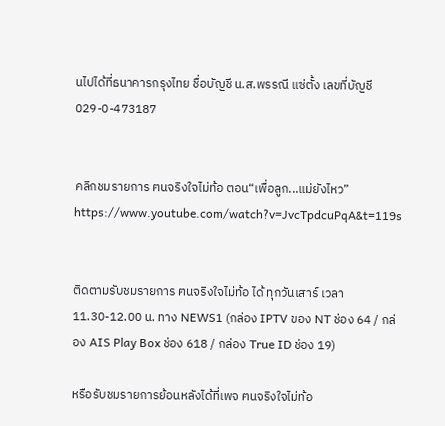นไปได้ที่ธนาคารกรุงไทย ชื่อบัญชี น.ส.พรรณี แซ่ตั้ง เลขที่บัญชี 029-0-473187


คลิกชมรายการ ฅนจริงใจไม่ท้อ ตอน“เพื่อลูก...แม่ยังไหว”
https://www.youtube.com/watch?v=JvcTpdcuPqA&t=119s


ติดตามรับชมรายการ ฅนจริงใจไม่ท้อ ได้ ทุกวันเสาร์ เวลา 11.30-12.00 น. ทาง NEWS1 (กล่อง IPTV ของ NT ช่อง 64 / กล่อง AIS Play Box ช่อง 618 / กล่อง True ID ช่อง 19)

หรือรับชมรายการย้อนหลังได้ที่เพจ ฅนจริงใจไม่ท้อ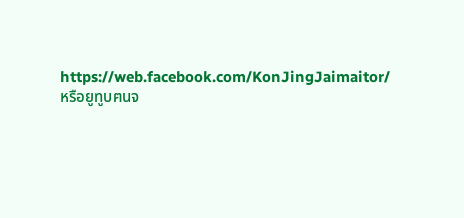https://web.facebook.com/KonJingJaimaitor/
หรือยูทูบฅนจ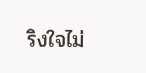ริงใจไม่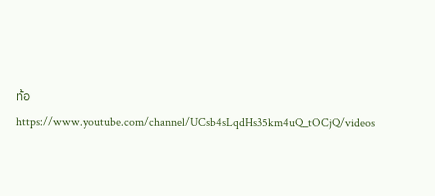ท้อ https://www.youtube.com/channel/UCsb4sLqdHs35km4uQ_tOCjQ/videos